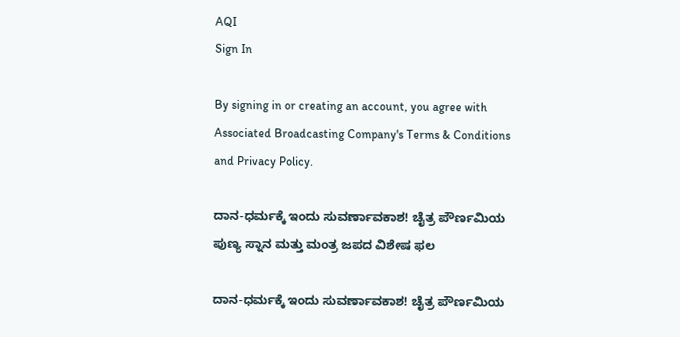AQI
Sign In

By signing in or creating an account, you agree with Associated Broadcasting Company's Terms & Conditions and Privacy Policy.

ದಾನ-ಧರ್ಮಕ್ಕೆ ಇಂದು ಸುವರ್ಣಾವಕಾಶ! ಚೈತ್ರ ಪೌರ್ಣಮಿಯ ಪುಣ್ಯ ಸ್ನಾನ ಮತ್ತು ಮಂತ್ರ ಜಪದ ವಿಶೇಷ ಫಲ

ದಾನ-ಧರ್ಮಕ್ಕೆ ಇಂದು ಸುವರ್ಣಾವಕಾಶ! ಚೈತ್ರ ಪೌರ್ಣಮಿಯ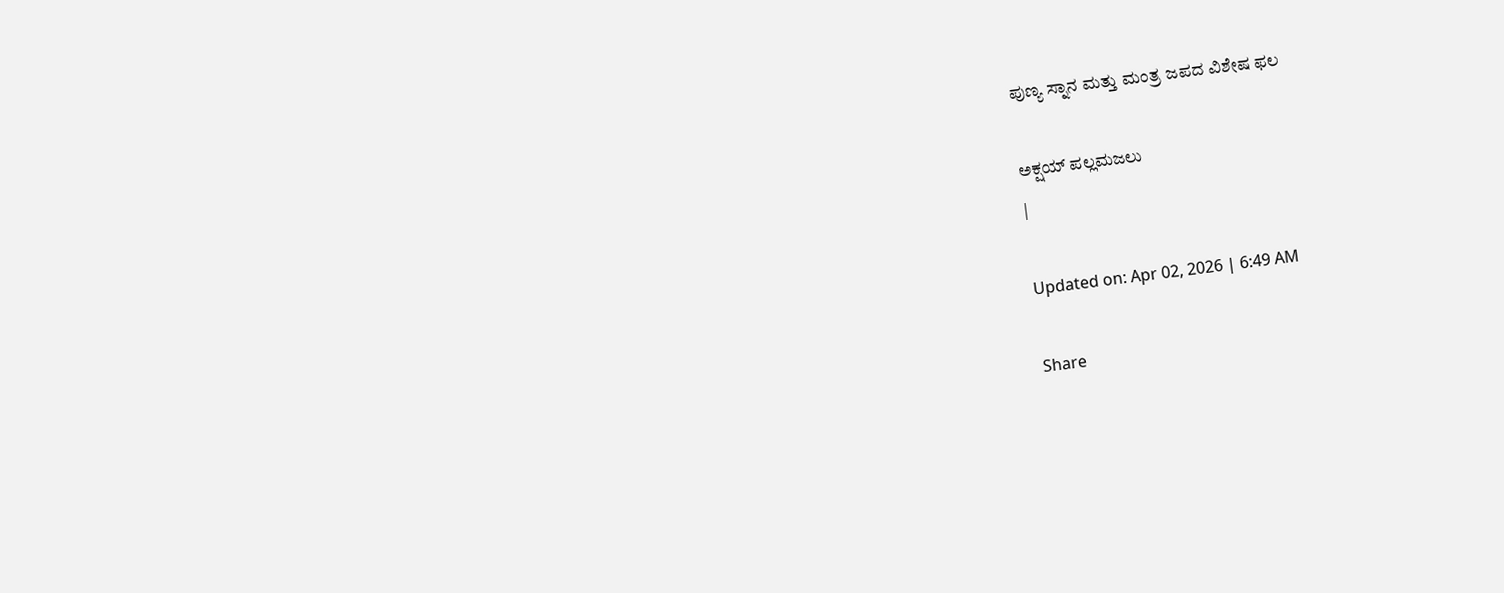ಪುಣ್ಯ ಸ್ನಾನ ಮತ್ತು ಮಂತ್ರ ಜಪದ ವಿಶೇಷ ಫಲ

ಅಕ್ಷಯ್ ಪಲ್ಲಮಜಲು
|

Updated on: Apr 02, 2026 | 6:49 AM

Share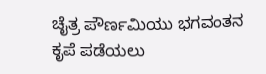ಚೈತ್ರ ಪೌರ್ಣಮಿಯು ಭಗವಂತನ ಕೃಪೆ ಪಡೆಯಲು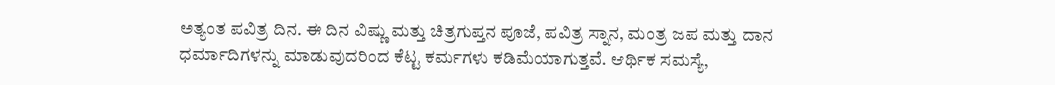ಅತ್ಯಂತ ಪವಿತ್ರ ದಿನ. ಈ ದಿನ ವಿಷ್ಣು ಮತ್ತು ಚಿತ್ರಗುಪ್ತನ ಪೂಜೆ, ಪವಿತ್ರ ಸ್ನಾನ, ಮಂತ್ರ ಜಪ ಮತ್ತು ದಾನ ಧರ್ಮಾದಿಗಳನ್ನು ಮಾಡುವುದರಿಂದ ಕೆಟ್ಟ ಕರ್ಮಗಳು ಕಡಿಮೆಯಾಗುತ್ತವೆ. ಆರ್ಥಿಕ ಸಮಸ್ಯೆ,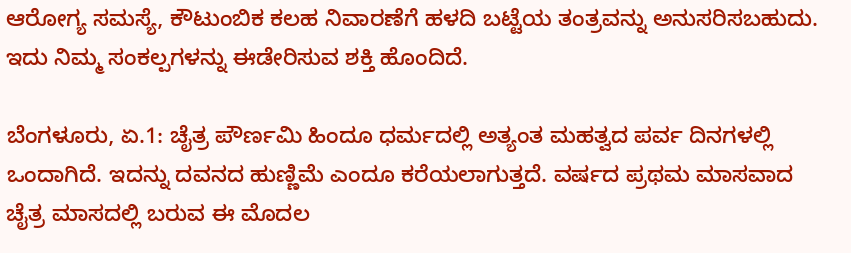ಆರೋಗ್ಯ ಸಮಸ್ಯೆ, ಕೌಟುಂಬಿಕ ಕಲಹ ನಿವಾರಣೆಗೆ ಹಳದಿ ಬಟ್ಟೆಯ ತಂತ್ರವನ್ನು ಅನುಸರಿಸಬಹುದು. ಇದು ನಿಮ್ಮ ಸಂಕಲ್ಪಗಳನ್ನು ಈಡೇರಿಸುವ ಶಕ್ತಿ ಹೊಂದಿದೆ.

ಬೆಂಗಳೂರು, ಏ.1: ಚೈತ್ರ ಪೌರ್ಣಮಿ ಹಿಂದೂ ಧರ್ಮದಲ್ಲಿ ಅತ್ಯಂತ ಮಹತ್ವದ ಪರ್ವ ದಿನಗಳಲ್ಲಿ ಒಂದಾಗಿದೆ. ಇದನ್ನು ದವನದ ಹುಣ್ಣಿಮೆ ಎಂದೂ ಕರೆಯಲಾಗುತ್ತದೆ. ವರ್ಷದ ಪ್ರಥಮ ಮಾಸವಾದ ಚೈತ್ರ ಮಾಸದಲ್ಲಿ ಬರುವ ಈ ಮೊದಲ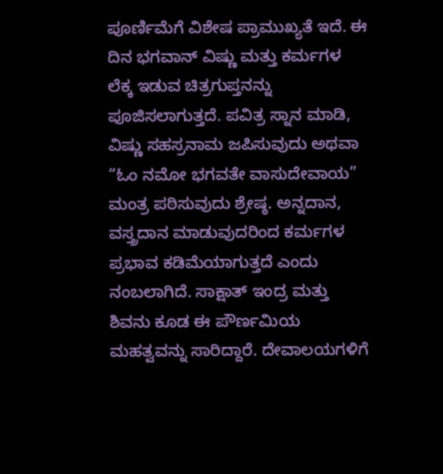ಪೂರ್ಣಿಮೆಗೆ ವಿಶೇಷ ಪ್ರಾಮುಖ್ಯತೆ ಇದೆ. ಈ ದಿನ ಭಗವಾನ್ ವಿಷ್ಣು ಮತ್ತು ಕರ್ಮಗಳ ಲೆಕ್ಕ ಇಡುವ ಚಿತ್ರಗುಪ್ತನನ್ನು ಪೂಜಿಸಲಾಗುತ್ತದೆ. ಪವಿತ್ರ ಸ್ನಾನ ಮಾಡಿ, ವಿಷ್ಣು ಸಹಸ್ರನಾಮ ಜಪಿಸುವುದು ಅಥವಾ “ಓಂ ನಮೋ ಭಗವತೇ ವಾಸುದೇವಾಯ” ಮಂತ್ರ ಪಠಿಸುವುದು ಶ್ರೇಷ್ಠ. ಅನ್ನದಾನ, ವಸ್ತ್ರದಾನ ಮಾಡುವುದರಿಂದ ಕರ್ಮಗಳ ಪ್ರಭಾವ ಕಡಿಮೆಯಾಗುತ್ತದೆ ಎಂದು ನಂಬಲಾಗಿದೆ. ಸಾಕ್ಷಾತ್ ಇಂದ್ರ ಮತ್ತು ಶಿವನು ಕೂಡ ಈ ಪೌರ್ಣಮಿಯ ಮಹತ್ವವನ್ನು ಸಾರಿದ್ದಾರೆ. ದೇವಾಲಯಗಳಿಗೆ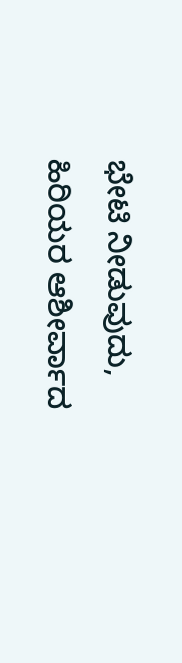ಭೇಟಿ ನೀಡುವುದು, ಹಿರಿಯರ ಆಶೀರ್ವಾದ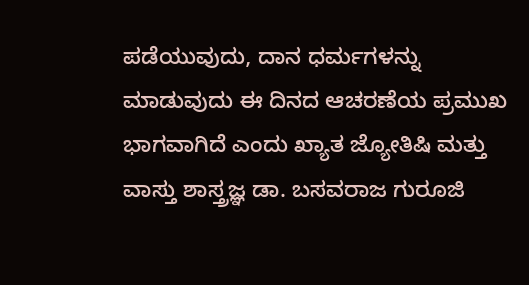ಪಡೆಯುವುದು, ದಾನ ಧರ್ಮಗಳನ್ನು ಮಾಡುವುದು ಈ ದಿನದ ಆಚರಣೆಯ ಪ್ರಮುಖ ಭಾಗವಾಗಿದೆ ಎಂದು ಖ್ಯಾತ ಜ್ಯೋತಿಷಿ ಮತ್ತು ವಾಸ್ತು ಶಾಸ್ತ್ರಜ್ಞ ಡಾ. ಬಸವರಾಜ ಗುರೂಜಿ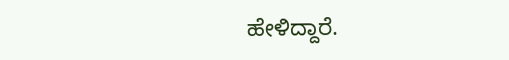ಹೇಳಿದ್ದಾರೆ.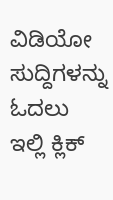ವಿಡಿಯೋ ಸುದ್ದಿಗಳನ್ನು ಓದಲು ಇಲ್ಲಿ ಕ್ಲಿಕ್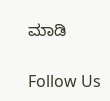ಮಾಡಿ

Follow Us